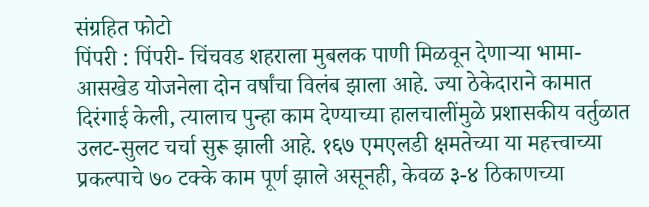संग्रहित फोटो
पिंपरी : पिंपरी- चिंचवड शहराला मुबलक पाणी मिळवून देणाऱ्या भामा-आसखेड योजनेला दोन वर्षांचा विलंब झाला आहे. ज्या ठेकेदाराने कामात दिरंगाई केली, त्यालाच पुन्हा काम देण्याच्या हालचालींमुळे प्रशासकीय वर्तुळात उलट-सुलट चर्चा सुरू झाली आहे. १६७ एमएलडी क्षमतेच्या या महत्त्वाच्या प्रकल्पाचे ७० टक्के काम पूर्ण झाले असूनही, केवळ ३-४ ठिकाणच्या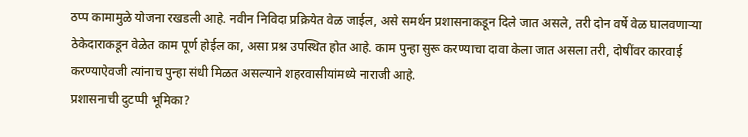ठप्प कामामुळे योजना रखडली आहे. नवीन निविदा प्रक्रियेत वेळ जाईल, असे समर्थन प्रशासनाकडून दिले जात असले, तरी दोन वर्षे वेळ घालवणाऱ्या ठेकेदाराकडून वेळेत काम पूर्ण होईल का, असा प्रश्न उपस्थित होत आहे. काम पुन्हा सुरू करण्याचा दावा केला जात असला तरी, दोषींवर कारवाई करण्याऐवजी त्यांनाच पुन्हा संधी मिळत असल्याने शहरवासीयांमध्ये नाराजी आहे.
प्रशासनाची दुटप्पी भूमिका?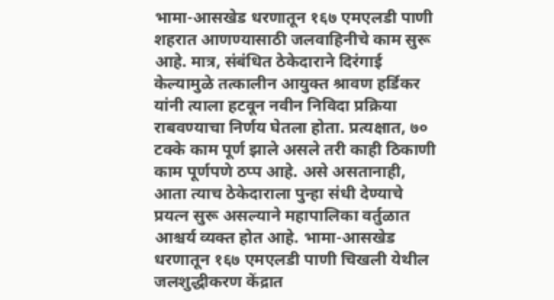भामा-आसखेड धरणातून १६७ एमएलडी पाणी शहरात आणण्यासाठी जलवाहिनीचे काम सुरू आहे. मात्र, संबंधित ठेकेदाराने दिरंगाई केल्यामुळे तत्कालीन आयुक्त श्रावण हर्डिकर यांनी त्याला हटवून नवीन निविदा प्रक्रिया राबवण्याचा निर्णय घेतला होता. प्रत्यक्षात, ७० टक्के काम पूर्ण झाले असले तरी काही ठिकाणी काम पूर्णपणे ठप्प आहे. असे असतानाही, आता त्याच ठेकेदाराला पुन्हा संधी देण्याचे प्रयत्न सुरू असल्याने महापालिका वर्तुळात आश्चर्य व्यक्त होत आहे. भामा-आसखेड धरणातून १६७ एमएलडी पाणी चिखली येथील जलशुद्धीकरण केंद्रात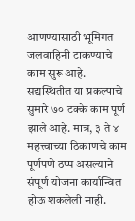आणण्यासाठी भूमिगत जलवाहिनी टाकण्याचे काम सुरू आहे. सद्यस्थितीत या प्रकल्पाचे सुमारे ७० टक्के काम पूर्ण झाले आहे. मात्र, ३ ते ४ महत्त्वाच्या ठिकाणचे काम पूर्णपणे ठप्प असल्याने संपूर्ण योजना कार्यान्वित होऊ शकलेली नाही.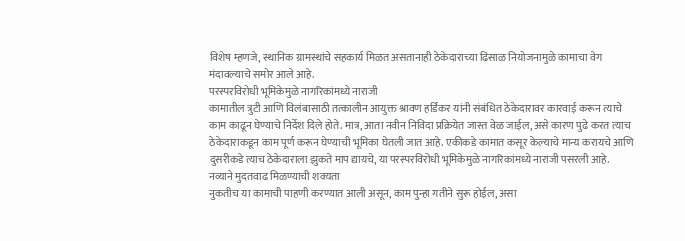विशेष म्हणजे, स्थानिक ग्रामस्थांचे सहकार्य मिळत असतानाही ठेकेदाराच्या ढिसाळ नियोजनामुळे कामाचा वेग मंदावल्याचे समोर आले आहे.
परस्परविरोधी भूमिकेमुळे नागरिकांमध्ये नाराजी
कामातील त्रुटी आणि विलंबासाठी तत्कालीन आयुक्त श्रावण हर्डिकर यांनी संबंधित ठेकेदारावर कारवाई करून त्याचे काम काढून घेण्याचे निर्देश दिले होते. मात्र, आता नवीन निविदा प्रक्रियेत जास्त वेळ जाईल, असे कारण पुढे करत त्याच ठेकेदाराकडून काम पूर्ण करून घेण्याची भूमिका घेतली जात आहे. एकीकडे कामात कसूर केल्याचे मान्य करायचे आणि दुसरीकडे त्याच ठेकेदाराला झुकते माप द्यायचे, या परस्परविरोधी भूमिकेमुळे नागरिकांमध्ये नाराजी पसरली आहे.
नव्याने मुदतवाढ मिळण्याची शक्यता
नुकतीच या कामाची पाहणी करण्यात आली असून, काम पुन्हा गतीने सुरू होईल, असा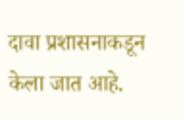दावा प्रशासनाकडून केला जात आहे.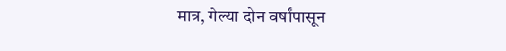मात्र, गेल्या दोन वर्षांपासून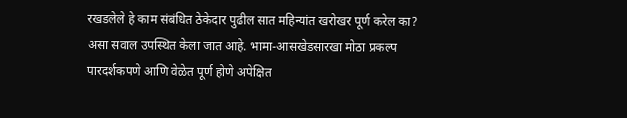रखडलेले हे काम संबंधित ठेकेदार पुढील सात महिन्यांत खरोखर पूर्ण करेल का? असा सवाल उपस्थित केला जात आहे. भामा-आसखेडसारखा मोठा प्रकल्प पारदर्शकपणे आणि वेळेत पूर्ण होणे अपेक्षित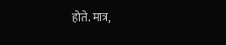होते. मात्र,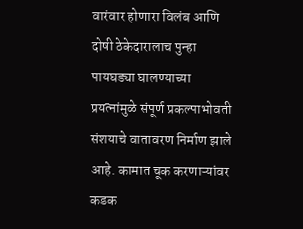वारंवार होणारा विलंब आणि दोषी ठेकेदारालाच पुन्हा पायघड्या घालण्याच्या प्रयत्नांमुळे संपूर्ण प्रकल्पाभोवती संशयाचे वातावरण निर्माण झाले आहे. कामात चूक करणाऱ्यांवर कडक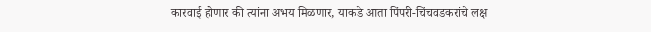कारवाई होणार की त्यांना अभय मिळणार, याकडे आता पिंपरी-चिंचवडकरांचे लक्ष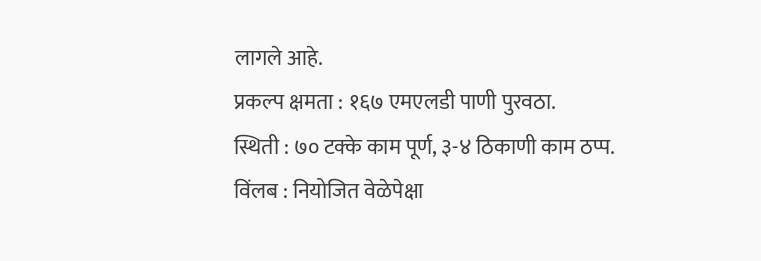लागले आहे.
प्रकल्प क्षमता : १६७ एमएलडी पाणी पुरवठा.
स्थिती : ७० टक्के काम पूर्ण, ३-४ ठिकाणी काम ठप्प.
विंलब : नियोजित वेळेपेक्षा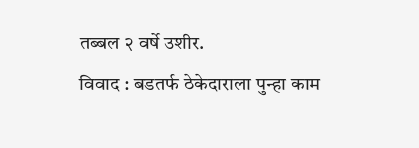तब्बल २ वर्षे उशीर.
विवाद : बडतर्फ ठेकेदाराला पुन्हा काम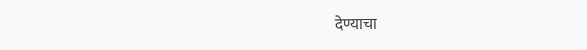देण्याचा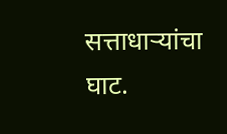सत्ताधाऱ्यांचा घाट.